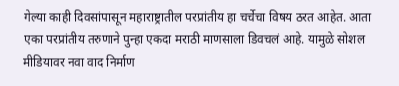गेल्या काही दिवसांपासून महाराष्ट्रातील परप्रांतीय हा चर्चेचा विषय ठरत आहेत. आता एका परप्रांतीय तरुणाने पुन्हा एकदा मराठी माणसाला डिवचलं आहे. यामुळे सोशल मीडियावर नवा वाद निर्माण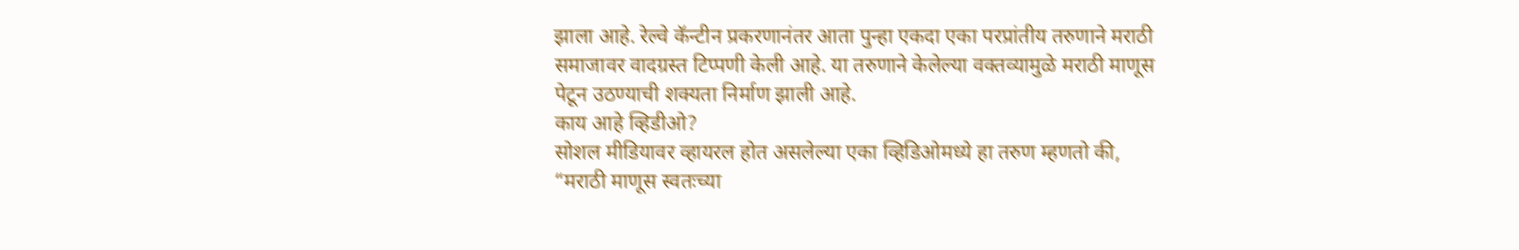झाला आहे. रेल्वे कॅन्टीन प्रकरणानंतर आता पुन्हा एकदा एका परप्रांतीय तरुणाने मराठी समाजावर वादग्रस्त टिप्पणी केली आहे. या तरुणाने केलेल्या वक्तव्यामुळे मराठी माणूस पेटून उठण्याची शक्यता निर्माण झाली आहे.
काय आहे व्हिडीओ?
सोशल मीडियावर व्हायरल होत असलेल्या एका व्हिडिओमध्ये हा तरुण म्हणतो की, “मराठी माणूस स्वतःच्या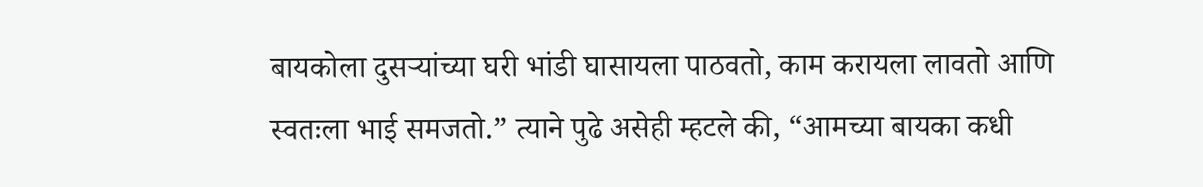बायकोला दुसऱ्यांच्या घरी भांडी घासायला पाठवतो, काम करायला लावतो आणि स्वतःला भाई समजतो.” त्याने पुढे असेही म्हटले की, “आमच्या बायका कधी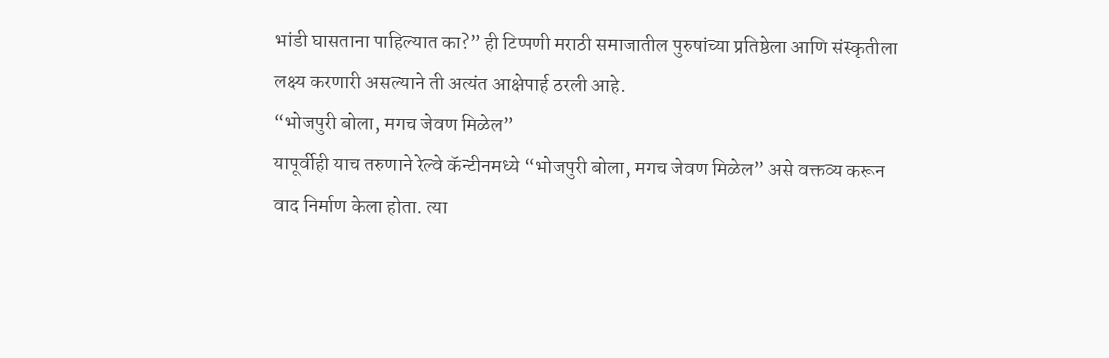भांडी घासताना पाहिल्यात का?” ही टिप्पणी मराठी समाजातील पुरुषांच्या प्रतिष्ठेला आणि संस्कृतीला लक्ष्य करणारी असल्याने ती अत्यंत आक्षेपार्ह ठरली आहे.
“भोजपुरी बोला, मगच जेवण मिळेल”
यापूर्वीही याच तरुणाने रेल्वे कॅन्टीनमध्ये “भोजपुरी बोला, मगच जेवण मिळेल” असे वक्तव्य करून वाद निर्माण केला होता. त्या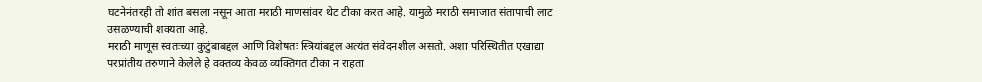घटनेनंतरही तो शांत बसला नसून आता मराठी माणसांवर थेट टीका करत आहे. यामुळे मराठी समाजात संतापाची लाट उसळण्याची शक्यता आहे.
मराठी माणूस स्वतःच्या कुटुंबाबद्दल आणि विशेषतः स्त्रियांबद्दल अत्यंत संवेदनशील असतो. अशा परिस्थितीत एखाद्या परप्रांतीय तरुणाने केलेले हे वक्तव्य केवळ व्यक्तिगत टीका न राहता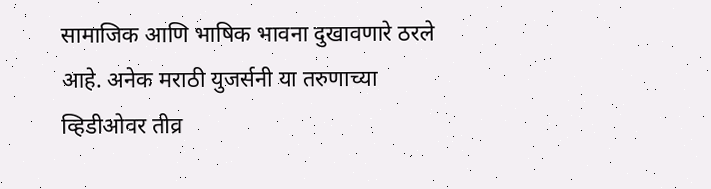सामाजिक आणि भाषिक भावना दुखावणारे ठरले आहे. अनेक मराठी युजर्सनी या तरुणाच्या व्हिडीओवर तीव्र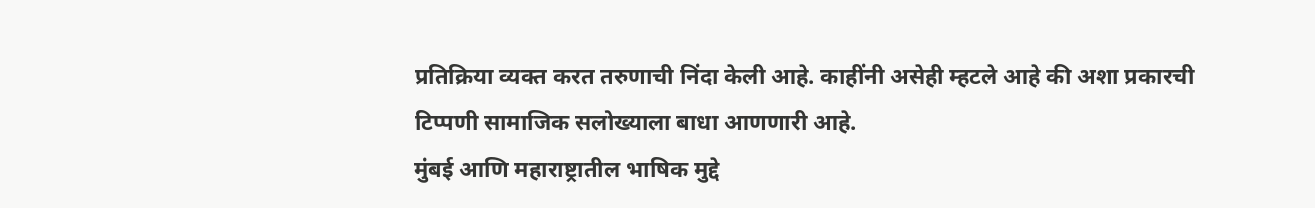प्रतिक्रिया व्यक्त करत तरुणाची निंदा केली आहे. काहींनी असेही म्हटले आहे की अशा प्रकारची टिप्पणी सामाजिक सलोख्याला बाधा आणणारी आहे.
मुंबई आणि महाराष्ट्रातील भाषिक मुद्दे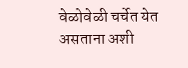वेळोवेळी चर्चेत येत असताना अशी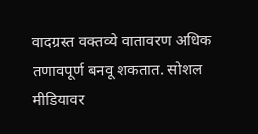वादग्रस्त वक्तव्ये वातावरण अधिक तणावपूर्ण बनवू शकतात. सोशल मीडियावर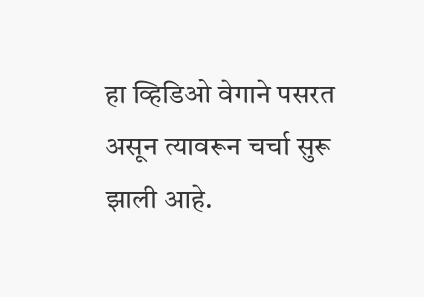हा व्हिडिओ वेगाने पसरत असून त्यावरून चर्चा सुरू झाली आहे.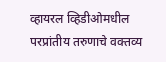व्हायरल व्हिडीओमधील परप्रांतीय तरुणाचे वक्तव्य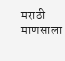मराठी माणसाला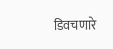डिवचणारे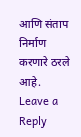आणि संताप निर्माण करणारे ठरले आहे.
Leave a Reply